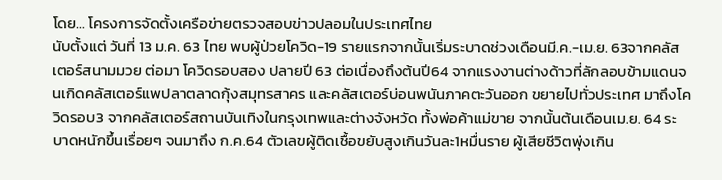โดย… โครงการจัดตั้งเครือข่ายตรวจสอบข่าวปลอมในประเทศไทย
นับตั้งแต่ วันที่ 13 ม.ค. 63 ไทย พบผู้ป่วยโควิด-19 รายแรกจากนั้นเริ่มระบาดช่วงเดือนมี.ค.-เม.ย. 63จากคลัสเตอร์สนามมวย ต่อมา โควิดรอบสอง ปลายปี 63 ต่อเนื่องถึงต้นปี64 จากแรงงานต่างด้าวที่ลักลอบข้ามแดนจนเกิดคลัสเตอร์แพปลาตลาดกุ้งสมุทรสาคร และคลัสเตอร์บ่อนพนันภาคตะวันออก ขยายไปทั่วประเทศ มาถึงโควิดรอบ3 จากคลัสเตอร์สถานบันเทิงในกรุงเทพและต่างจังหวัด ทั้งพ่อค้าแม่ขาย จากนั้นต้นเดือนเม.ย. 64 ระบาดหนักขึ้นเรื่อยๆ จนมาถึง ก.ค.64 ตัวเลขผู้ติดเชื้อขยับสูงเกินวันละ1หมื่นราย ผู้เสียชีวิตพุ่งเกิน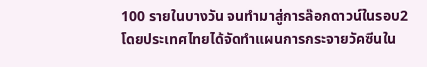100 รายในบางวัน จนทำมาสู่การล๊อกดาวน์ในรอบ2
โดยประเทศไทยได้จัดทำแผนการกระจายวัคซีนใน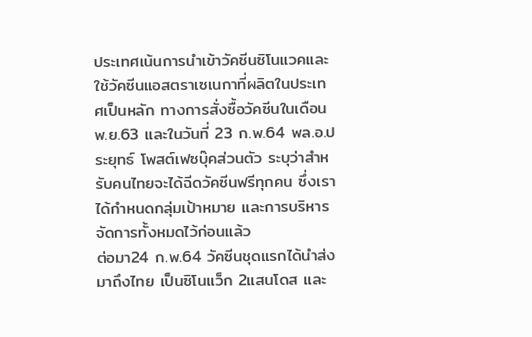ประเทศเน้นการนำเข้าวัคซีนซิโนแวคและใช้วัคซีนแอสตราเซเนกาที่ผลิตในประเทศเป็นหลัก ทางการสั่งซื้อวัคซีนในเดือนพ.ย.63 และในวันที่ 23 ก.พ.64 พล.อ.ประยุทธ์ โพสต์เฟซบุ๊คส่วนตัว ระบุว่าสำหรับคนไทยจะได้ฉีดวัคซีนฟรีทุกคน ซึ่งเราได้กำหนดกลุ่มเป้าหมาย และการบริหารจัดการทั้งหมดไว้ก่อนแล้ว
ต่อมา24 ก.พ.64 วัคซีนชุดแรกได้นำส่งมาถึงไทย เป็นซิโนแว็ก 2แสนโดส และ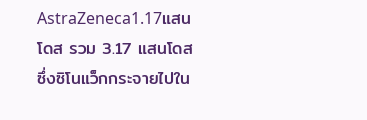AstraZeneca1.17แสนโดส รวม 3.17 แสนโดส ซึ่งซิโนแว็กกระจายไปใน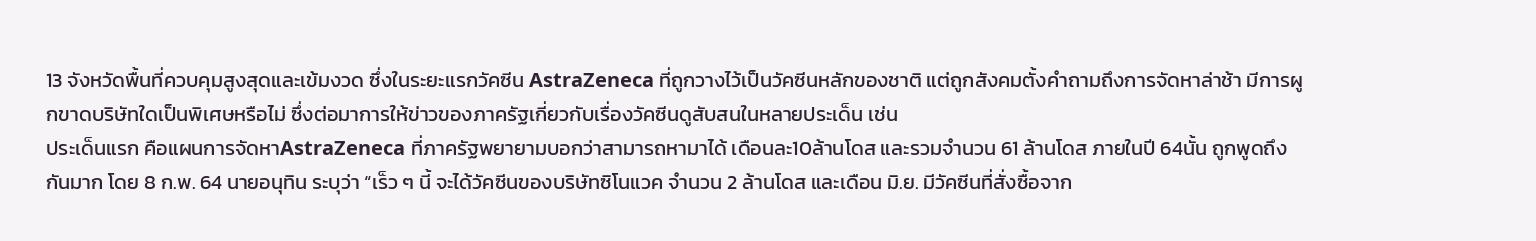13 จังหวัดพื้นที่ควบคุมสูงสุดและเข้มงวด ซึ่งในระยะแรกวัคซีน AstraZeneca ที่ถูกวางไว้เป็นวัคซีนหลักของชาติ แต่ถูกสังคมตั้งคำถามถึงการจัดหาล่าช้า มีการผูกขาดบริษัทใดเป็นพิเศษหรือไม่ ซึ่งต่อมาการให้ข่าวของภาครัฐเกี่ยวกับเรื่องวัคซีนดูสับสนในหลายประเด็น เช่น
ประเด็นแรก คือแผนการจัดหาAstraZeneca ที่ภาครัฐพยายามบอกว่าสามารถหามาได้ เดือนละ10ล้านโดส และรวมจำนวน 61 ล้านโดส ภายในปี 64นั้น ถูกพูดถึงกันมาก โดย 8 ก.พ. 64 นายอนุทิน ระบุว่า “เร็ว ๆ นี้ จะได้วัคซีนของบริษัทซิโนแวค จำนวน 2 ล้านโดส และเดือน มิ.ย. มีวัคซีนที่สั่งซื้อจาก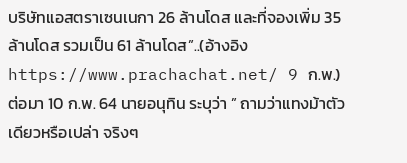บริษัทแอสตราเซนเนกา 26 ล้านโดส และที่จองเพิ่ม 35 ล้านโดส รวมเป็น 61 ล้านโดส”..(อ้างอิง https://www.prachachat.net/ 9 ก.พ.)
ต่อมา 10 ก.พ. 64 นายอนุทิน ระบุว่า ” ถามว่าแทงม้าตัวเดียวหรือเปล่า จริงๆ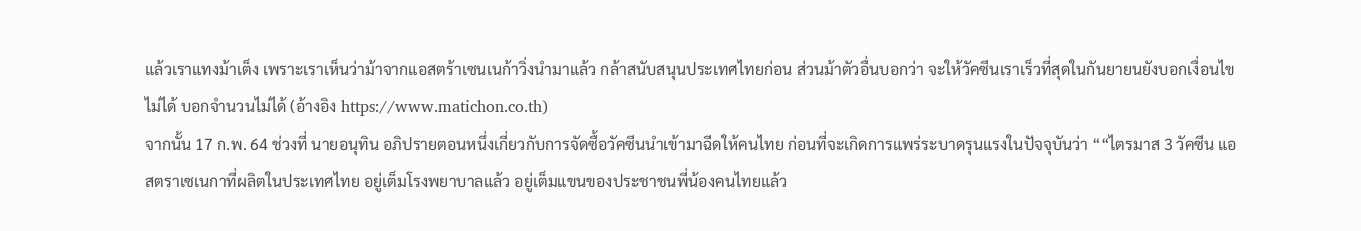แล้วเราแทงม้าเต็ง เพราะเราเห็นว่าม้าจากแอสตร้าเซนเนก้าวิ่งนำมาแล้ว กล้าสนับสนุนประเทศไทยก่อน ส่วนม้าตัวอื่นบอกว่า จะให้วัคซีนเราเร็วที่สุดในกันยายนยังบอกเงื่อนไขไม่ได้ บอกจำนวนไม่ได้ (อ้างอิง https://www.matichon.co.th)
จากนั้น 17 ก.พ. 64 ช่วงที่ นายอนุทิน อภิปรายตอนหนึ่งเกี่ยวกับการจัดซื้อวัคซีนนำเข้ามาฉีดให้คนไทย ก่อนที่จะเกิดการแพร่ระบาดรุนแรงในปัจจุบันว่า ““ไตรมาส 3 วัคซีน แอสตราเซเนกาที่ผลิตในประเทศไทย อยู่เต็มโรงพยาบาลแล้ว อยู่เต็มแขนของประชาชนพี่น้องคนไทยแล้ว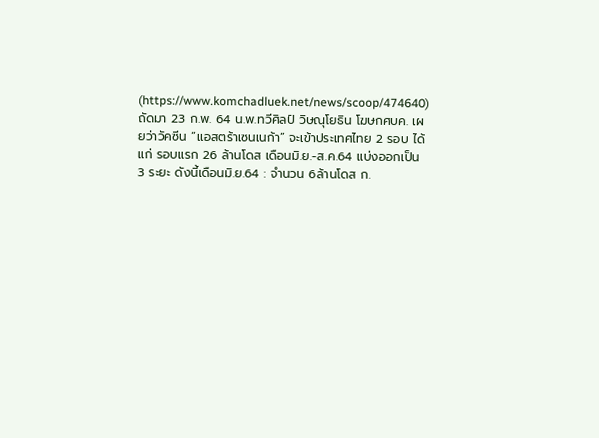(https://www.komchadluek.net/news/scoop/474640)
ถัดมา 23 ก.พ. 64 น.พ.ทวีศิลป์ วิษณุโยธิน โฆษกศบค. เผยว่าวัคซีน “แอสตร้าเซนเนก้า” จะเข้าประเทศไทย 2 รอบ ได้แก่ รอบแรก 26 ล้านโดส เดือนมิ.ย.-ส.ค.64 แบ่งออกเป็น 3 ระยะ ดังนี้เดือนมิ.ย.64 : จำนวน 6ล้านโดส ก.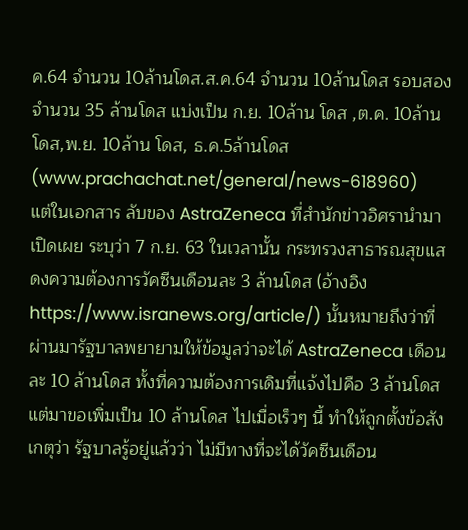ค.64 จำนวน 10ล้านโดส.ส.ค.64 จำนวน 10ล้านโดส รอบสอง จำนวน 35 ล้านโดส แบ่งเป็น ก.ย. 10ล้าน โดส ,ต.ค. 10ล้าน โดส,พ.ย. 10ล้าน โดส, ธ.ค.5ล้านโดส (www.prachachat.net/general/news-618960)
แต่ในเอกสาร ลับของ AstraZeneca ที่สำนักข่าวอิศรานำมาเปิดเผย ระบุว่า 7 ก.ย. 63 ในเวลานั้น กระทรวงสาธารณสุขแสดงความต้องการวัคซีนเดือนละ 3 ล้านโดส (อ้างอิง https://www.isranews.org/article/) นั้นหมายถึงว่าที่ผ่านมารัฐบาลพยายามให้ข้อมูลว่าจะได้ AstraZeneca เดือนละ 10 ล้านโดส ทั้งที่ความต้องการเดิมที่แจ้งไปคือ 3 ล้านโดส แต่มาขอเพิ่มเป็น 10 ล้านโดส ไปเมื่อเร็วๆ นี้ ทำให้ถูกตั้งข้อสังเกตุว่า รัฐบาลรู้อยู่แล้วว่า ไม่มีทางที่จะได้วัคซีนเดือน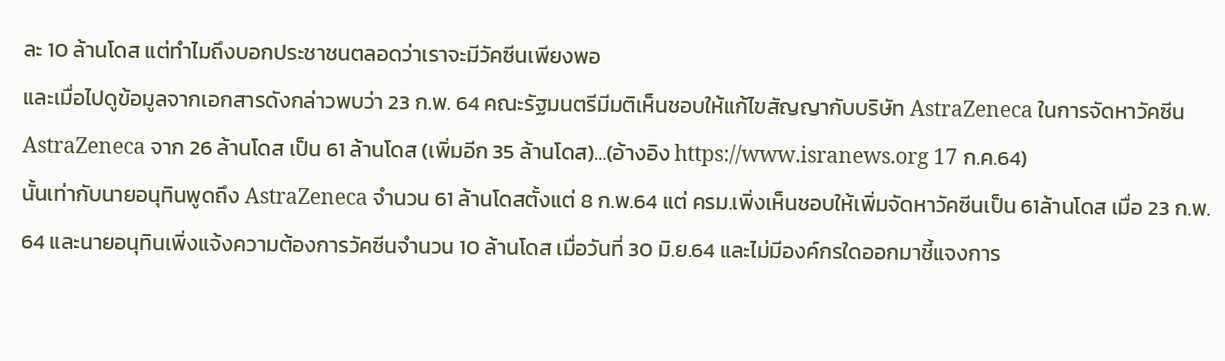ละ 10 ล้านโดส แต่ทำไมถึงบอกประชาชนตลอดว่าเราจะมีวัคซีนเพียงพอ
และเมื่อไปดูข้อมูลจากเอกสารดังกล่าวพบว่า 23 ก.พ. 64 คณะรัฐมนตรีมีมติเห็นชอบให้แก้ไขสัญญากับบริษัท AstraZeneca ในการจัดหาวัคซีน AstraZeneca จาก 26 ล้านโดส เป็น 61 ล้านโดส (เพิ่มอีก 35 ล้านโดส)…(อ้างอิง https://www.isranews.org 17 ก.ค.64)
นั้นเท่ากับนายอนุทินพูดถึง AstraZeneca จำนวน 61 ล้านโดสตั้งแต่ 8 ก.พ.64 แต่ ครม.เพิ่งเห็นชอบให้เพิ่มจัดหาวัคซีนเป็น 61ล้านโดส เมื่อ 23 ก.พ. 64 และนายอนุทินเพิ่งแจ้งความต้องการวัคซีนจำนวน 10 ล้านโดส เมื่อวันที่ 30 มิ.ย.64 และไม่มีองค์กรใดออกมาชี้แจงการ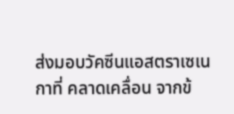ส่งมอบวัคซีนแอสตราเซเนกาที่ คลาดเคลื่อน จากข้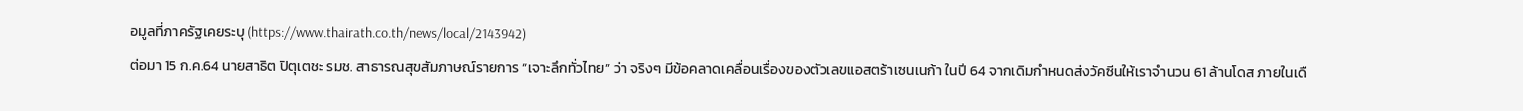อมูลที่ภาครัฐเคยระบุ (https://www.thairath.co.th/news/local/2143942)
ต่อมา 15 ก.ค.64 นายสาธิต ปิตุเตชะ รมช. สาธารณสุขสัมภาษณ์รายการ “เจาะลึกทั่วไทย” ว่า จริงๆ มีข้อคลาดเคลื่อนเรื่องของตัวเลขแอสตร้าเซนเนก้า ในปี 64 จากเดิมกำหนดส่งวัคซีนให้เราจำนวน 61 ล้านโดส ภายในเดื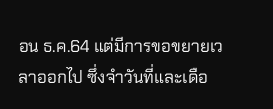อน ธ.ค.64 แต่มีการขอขยายเวลาออกไป ซึ่งจำวันที่และเดือ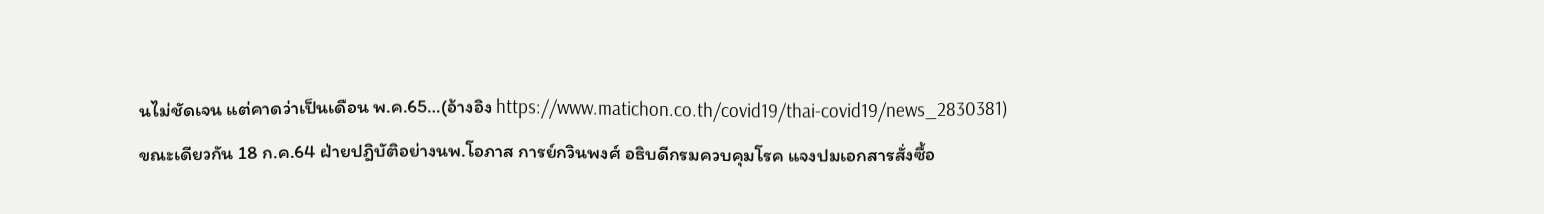นไม่ชัดเจน แต่คาดว่าเป็นเดือน พ.ค.65…(อ้างอิง https://www.matichon.co.th/covid19/thai-covid19/news_2830381)
ขณะเดียวกัน 18 ก.ค.64 ฝ่ายปฎิบัติอย่างนพ.โอภาส การย์กวินพงศ์ อธิบดีกรมควบคุมโรค แจงปมเอกสารสั่งซื้อ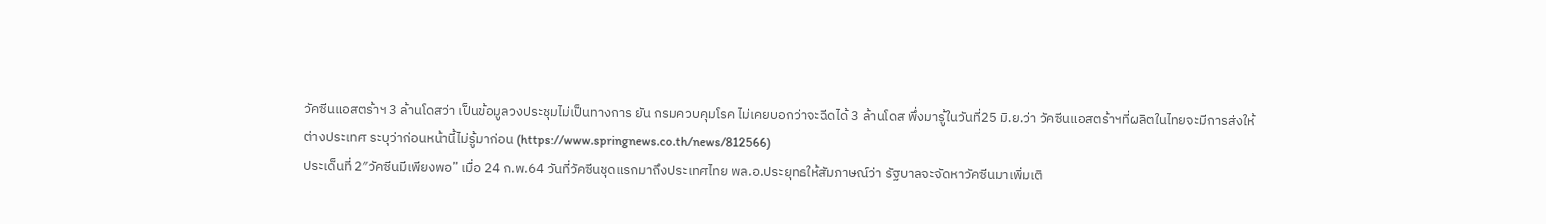วัคซีนแอสตร้าฯ 3 ล้านโดสว่า เป็นข้อมูลวงประชุมไม่เป็นทางการ ยัน กรมควบคุมโรค ไม่เคยบอกว่าจะฉีดได้ 3 ล้านโดส พึ่งมารู้ในวันที่25 มิ.ย.ว่า วัคซีนแอสตร้าฯที่ผลิตในไทยจะมีการส่งให้ต่างประเทศ ระบุว่าก่อนหน้านี้ไม่รู้มาก่อน (https://www.springnews.co.th/news/812566)
ประเด็นที่ 2″วัคซีนมีเพียงพอ” เมื่อ 24 ก.พ.64 วันที่วัคซีนชุดแรกมาถึงประเทศไทย พล.อ.ประยุทธให้สัมภาษณ์ว่า รัฐบาลจะจัดหาวัคซีนมาเพิ่มเติ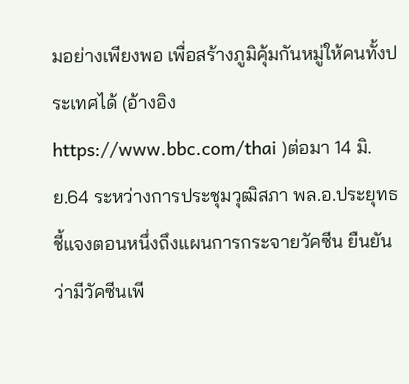มอย่างเพียงพอ เพื่อสร้างภูมิคุ้มกันหมู่ให้คนทั้งประเทศได้ (อ้างอิง https://www.bbc.com/thai )ต่อมา 14 มิ.ย.64 ระหว่างการประชุมวุฒิสภา พล.อ.ประยุทธชี้แจงตอนหนึ่งถึงแผนการกระจายวัคซีน ยืนยันว่ามีวัคซีนเพี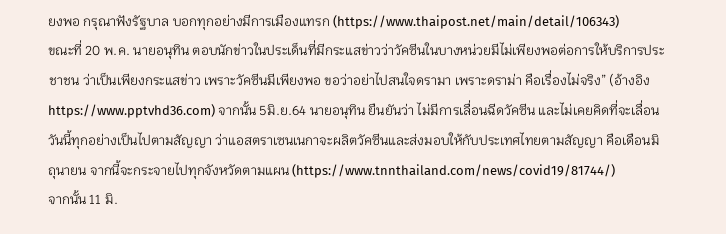ยงพอ กรุณาฟังรัฐบาล บอกทุกอย่างมีการเมืองแทรก (https://www.thaipost.net/main/detail/106343)
ขณะที่ 20 พ.ค. นายอนุทิน ตอบนักข่าวในประเด็นที่มีกระแสข่าวว่าวัคซีนในบางหน่วยมีไม่เพียงพอต่อการให้บริการประชาชน ว่าเป็นเพียงกระแสข่าว เพราะวัคซีนมีเพียงพอ ขอว่าอย่าไปสนใจดรามา เพราะดราม่า คือเรื่องไม่จริง” (อ้างอิง https://www.pptvhd36.com) จากนั้น 5มิ.ย.64 นายอนุทิน ยืนยันว่า ไม่มีการเลื่อนฉีดวัคซีน และไม่เคยคิดที่จะเลื่อน วันนี้ทุกอย่างเป็นไปตามสัญญา ว่าแอสตราเซนเนกาจะผลิตวัคซีนและส่งมอบให้กับประเทศไทยตามสัญญา คือเดือนมิถุนายน จากนี้จะกระจายไปทุกจังหวัดตามแผน (https://www.tnnthailand.com/news/covid19/81744/)
จากนั้น 11 มิ.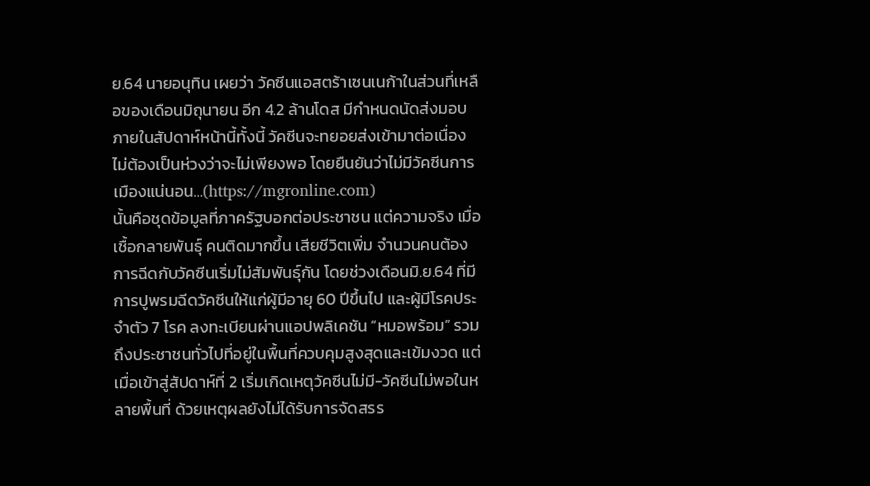ย.64 นายอนุทิน เผยว่า วัคซีนแอสตร้าเซนเนก้าในส่วนที่เหลือของเดือนมิถุนายน อีก 4.2 ล้านโดส มีกำหนดนัดส่งมอบภายในสัปดาห์หน้านี้ทั้งนี้ วัคซีนจะทยอยส่งเข้ามาต่อเนื่อง ไม่ต้องเป็นห่วงว่าจะไม่เพียงพอ โดยยืนยันว่าไม่มีวัคซีนการเมืองแน่นอน…(https://mgronline.com)
นั้นคือชุดข้อมูลที่ภาครัฐบอกต่อประชาชน แต่ความจริง เมื่อเชื้อกลายพันธุ์ คนติดมากขึ้น เสียชีวิตเพิ่ม จำนวนคนต้องการฉีดกับวัคซีนเริ่มไม่สัมพันธุ์กัน โดยช่วงเดือนมิ.ย.64 ที่มีการปูพรมฉีดวัคซีนให้แก่ผู้มีอายุ 60 ปีขึ้นไป และผู้มีโรคประจำตัว 7 โรค ลงทะเบียนผ่านแอปพลิเคชัน “หมอพร้อม” รวมถึงประชาชนทั่วไปที่อยู่ในพื้นที่ควบคุมสูงสุดและเข้มงวด แต่เมื่อเข้าสู่สัปดาห์ที่ 2 เริ่มเกิดเหตุวัคซีนไม่มี-วัคซีนไม่พอในหลายพื้นที่ ด้วยเหตุผลยังไม่ได้รับการจัดสรร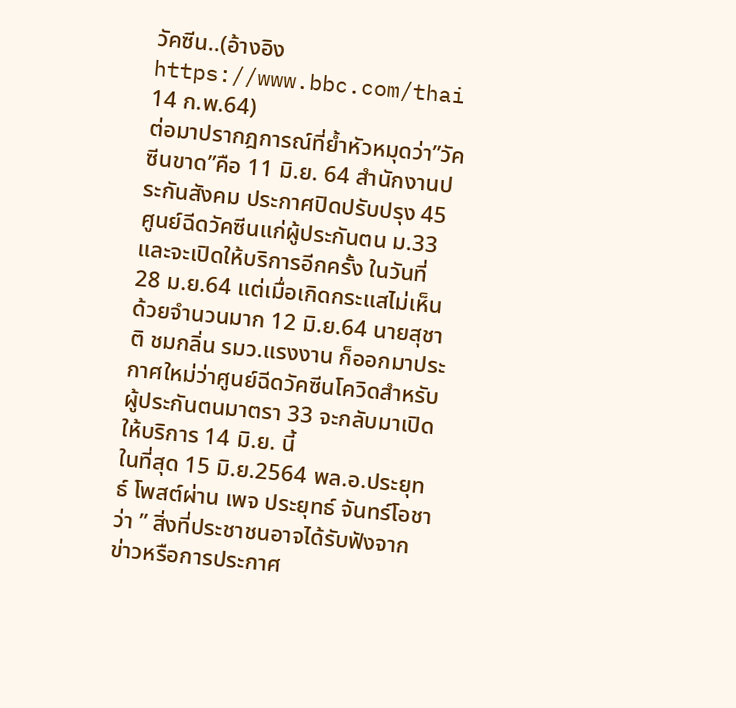วัคซีน..(อ้างอิง https://www.bbc.com/thai 14 ก.พ.64)
ต่อมาปรากฎการณ์ที่ย้ำหัวหมุดว่า”วัคซีนขาด”คือ 11 มิ.ย. 64 สำนักงานประกันสังคม ประกาศปิดปรับปรุง 45 ศูนย์ฉีดวัคซีนแก่ผู้ประกันตน ม.33และจะเปิดให้บริการอีกครั้ง ในวันที่ 28 ม.ย.64 แต่เมื่อเกิดกระแสไม่เห็นด้วยจำนวนมาก 12 มิ.ย.64 นายสุชาติ ชมกลิ่น รมว.แรงงาน ก็ออกมาประกาศใหม่ว่าศูนย์ฉีดวัคซีนโควิดสำหรับผู้ประกันตนมาตรา 33 จะกลับมาเปิดให้บริการ 14 มิ.ย. นี้
ในที่สุด 15 มิ.ย.2564 พล.อ.ประยุทธ์ โพสต์ผ่าน เพจ ประยุทธ์ จันทร์โอชา ว่า ” สิ่งที่ประชาชนอาจได้รับฟังจากข่าวหรือการประกาศ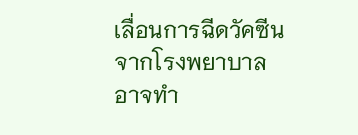เลื่อนการฉีดวัคซีนจากโรงพยาบาล อาจทำ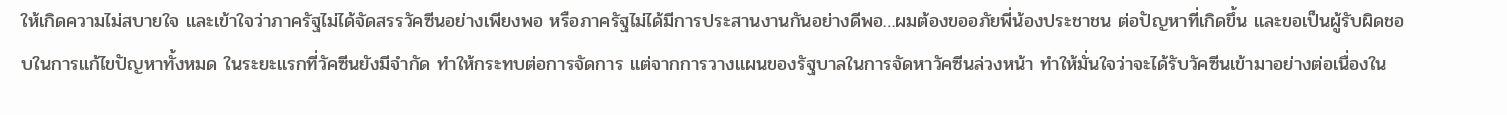ให้เกิดความไม่สบายใจ และเข้าใจว่าภาครัฐไม่ได้จัดสรรวัคซีนอย่างเพียงพอ หรือภาครัฐไม่ได้มีการประสานงานกันอย่างดีพอ…ผมต้องขออภัยพี่น้องประชาชน ต่อปัญหาที่เกิดขึ้น และขอเป็นผู้รับผิดชอบในการแก้ไขปัญหาทั้งหมด ในระยะแรกที่วัคซีนยังมีจำกัด ทำให้กระทบต่อการจัดการ แต่จากการวางแผนของรัฐบาลในการจัดหาวัคซีนล่วงหน้า ทำให้มั่นใจว่าจะได้รับวัคซีนเข้ามาอย่างต่อเนื่องใน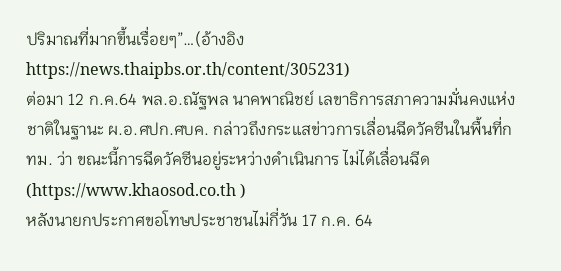ปริมาณที่มากขึ้นเรื่อยๆ”…(อ้างอิง https://news.thaipbs.or.th/content/305231)
ต่อมา 12 ก.ค.64 พล.อ.ณัฐพล นาคพาณิชย์ เลขาธิการสภาความมั่นคงแห่งชาติในฐานะ ผ.อ.ศปก.ศบค. กล่าวถึงกระแสข่าวการเลื่อนฉีดวัคซีนในพื้นที่กทม. ว่า ขณะนี้การฉีดวัคซีนอยู่ระหว่างดำเนินการ ไม่ได้เลื่อนฉีด (https://www.khaosod.co.th )
หลังนายกประกาศขอโทษประชาชนไม่กี่วัน 17 ก.ค. 64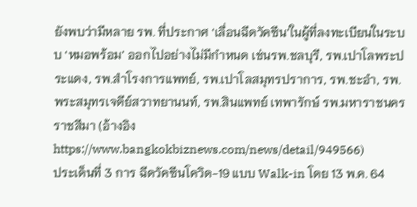ยังพบว่ามีหลาย รพ. ที่ประกาศ ‘เลื่อนฉีดวัคซีน’ในผู้ที่ลงทะเบียนในระบบ ‘หมอพร้อม’ ออกไปอย่างไม่มีกำหนด เช่นรพ.ชลบุรี, รพ.เปาโลพระประแดง, รพ.สำโรงการแพทย์, รพ.เปาโลสมุทรปราการ, รพ.ชะอำ, รพ.พระสมุทรเจดีย์สวาทยานนท์, รพ.สินแพทย์ เทพารักษ์ รพ.มหาราชนครราชสีมา (อ้างอิง https://www.bangkokbiznews.com/news/detail/949566)
ประเด็นที่ 3 การ ฉีดวัคซีนโควิด-19 แบบ Walk-in โดย 13 พ.ค. 64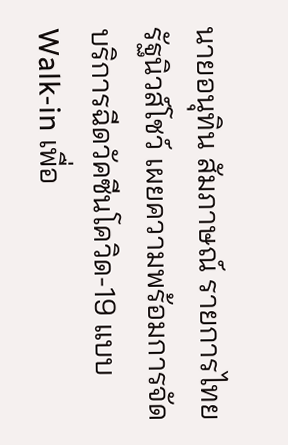นายอนุทิน สัมภาษณ์ รายการไทยรัฐนิวส์โชว์ เผยความพร้อมการจัดบริการฉีดวัคซีนโควิด-19 แบบ Walk-in เพื่อ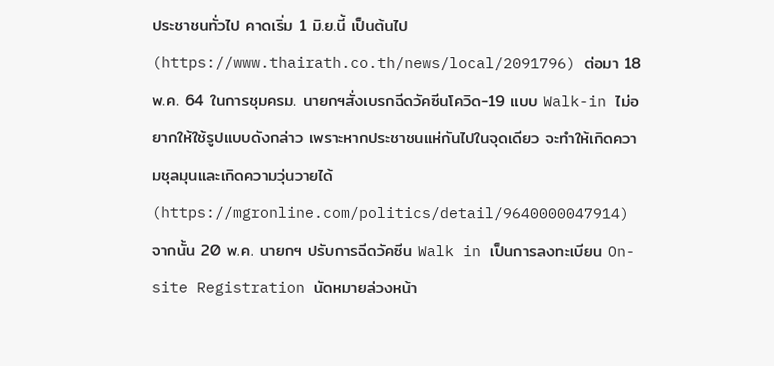ประชาชนทั่วไป คาดเริ่ม 1 มิ.ย.นี้ เป็นต้นไป (https://www.thairath.co.th/news/local/2091796) ต่อมา 18 พ.ค. 64 ในการชุมครม. นายกฯสั่งเบรกฉีดวัคซีนโควิด-19 แบบ Walk-in ไม่อยากให้ใช้รูปแบบดังกล่าว เพราะหากประชาชนแห่กันไปในจุดเดียว จะทำให้เกิดความชุลมุนและเกิดความวุ่นวายได้ (https://mgronline.com/politics/detail/9640000047914)
จากนั้น 20 พ.ค. นายกฯ ปรับการฉีดวัคซีน Walk in เป็นการลงทะเบียน On-site Registration นัดหมายล่วงหน้า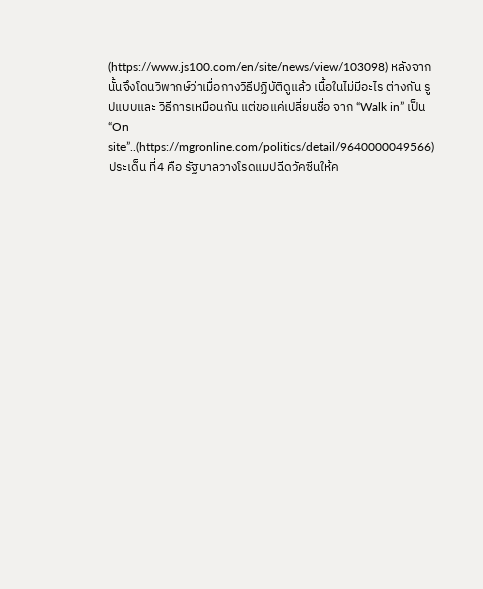(https://www.js100.com/en/site/news/view/103098) หลังจากนั้นจึงโดนวิพากษ์ว่าเมื่อกางวิธีปฏิบัติดูแล้ว เนื้อในไม่มีอะไร ต่างกัน รูปแบบและ วิธีการเหมือนกัน แต่ขอแค่เปลี่ยนชื่อ จาก “Walk in” เป็น “On site”..(https://mgronline.com/politics/detail/9640000049566)
ประเด็น ที่4 คือ รัฐบาลวางโรดแมปฉีดวัคซีนให้ค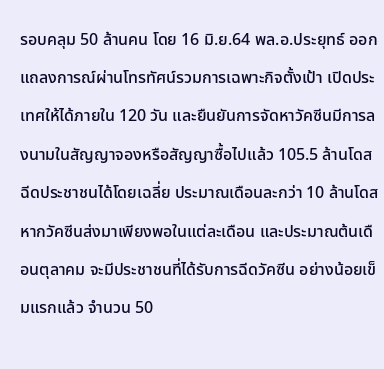รอบคลุม 50 ล้านคน โดย 16 มิ.ย.64 พล.อ.ประยุทธ์ ออกแถลงการณ์ผ่านโทรทัศน์รวมการเฉพาะกิจตั้งเป้า เปิดประเทศให้ได้ภายใน 120 วัน และยืนยันการจัดหาวัคซีนมีการลงนามในสัญญาจองหรือสัญญาซื้อไปแล้ว 105.5 ล้านโดส ฉีดประชาชนได้โดยเฉลี่ย ประมาณเดือนละกว่า 10 ล้านโดส หากวัคซีนส่งมาเพียงพอในแต่ละเดือน และประมาณต้นเดือนตุลาคม จะมีประชาชนที่ได้รับการฉีดวัคซีน อย่างน้อยเข็มแรกแล้ว จำนวน 50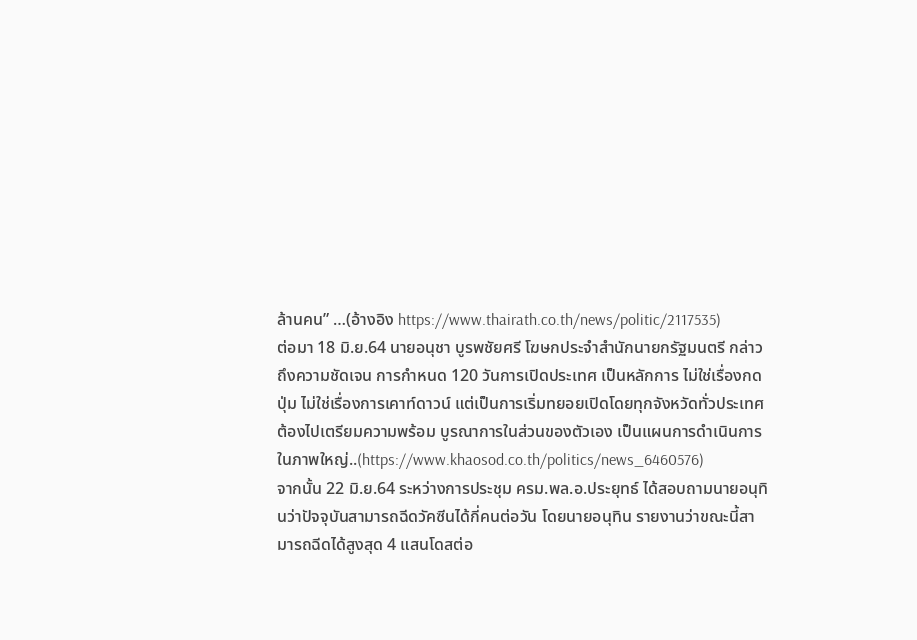ล้านคน” …(อ้างอิง https://www.thairath.co.th/news/politic/2117535)
ต่อมา 18 มิ.ย.64 นายอนุชา บูรพชัยศรี โฆษกประจำสำนักนายกรัฐมนตรี กล่าวถึงความชัดเจน การกำหนด 120 วันการเปิดประเทศ เป็นหลักการ ไม่ใช่เรื่องกดปุ่ม ไม่ใช่เรื่องการเคาท์ดาวน์ แต่เป็นการเริ่มทยอยเปิดโดยทุกจังหวัดทั่วประเทศต้องไปเตรียมความพร้อม บูรณาการในส่วนของตัวเอง เป็นแผนการดำเนินการในภาพใหญ่..(https://www.khaosod.co.th/politics/news_6460576)
จากนั้น 22 มิ.ย.64 ระหว่างการประชุม ครม.พล.อ.ประยุทธ์ ได้สอบถามนายอนุทินว่าปัจจุบันสามารถฉีดวัคซีนได้กี่คนต่อวัน โดยนายอนุทิน รายงานว่าขณะนี้สามารถฉีดได้สูงสุด 4 แสนโดสต่อ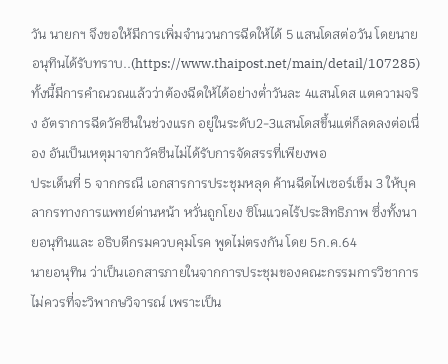วัน นายกฯ จึงขอให้มีการเพิ่มจำนวนการฉีดให้ได้ 5 แสนโดสต่อวัน โดยนายอนุทินได้รับทราบ..(https://www.thaipost.net/main/detail/107285)
ทั้งนี้มีการคำณวณแล้วว่าต้องฉีดให้ได้อย่างต่ำวันละ 4แสนโดส แตความจริง อัตราการฉีดวัคซีนในช่วงแรก อยู่ในระดับ2-3แสนโดสขึ้นแต่ก็ลดลงต่อเนื่อง อันเป็นเหตุมาจากวัคซีนไม่ได้รับการจัดสรรที่เพียงพอ
ประเด็นที่ 5 จากกรณี เอกสารการประชุมหลุด ค้านฉีดไฟเซอร์เข็ม 3 ให้บุคลากรทางการแพทย์ด่านหน้า หวั่นถูกโยง ซิโนแวคไร้ประสิทธิภาพ ซึ่งทั้งนายอนุทินและ อธิบดีกรมควบคุมโรค พูดไม่ตรงกัน โดย 5ก.ค.64
นายอนุทิน ว่าเป็นเอกสารภายในจากการประชุมของคณะกรรมการวิชาการไม่ควรที่จะวิพากษวิจารณ์ เพราะเป็น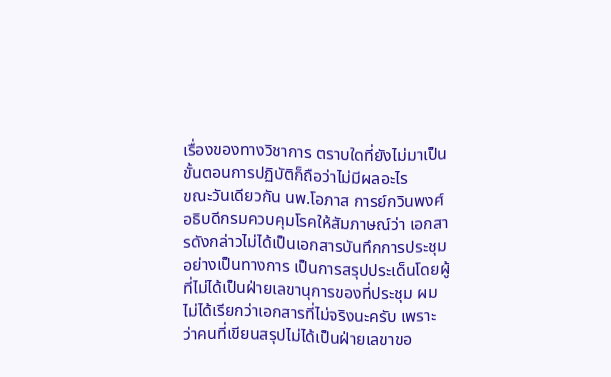เรื่องของทางวิชาการ ตราบใดที่ยังไม่มาเป็นขั้นตอนการปฏิบัติก็ถือว่าไม่มีผลอะไร
ขณะวันเดียวกัน นพ.โอภาส การย์กวินพงศ์ อธิบดีกรมควบคุมโรคให้สัมภาษณ์ว่า เอกสารดังกล่าวไม่ได้เป็นเอกสารบันทึกการประชุมอย่างเป็นทางการ เป็นการสรุปประเด็นโดยผู้ที่ไม่ได้เป็นฝ่ายเลขานุการของที่ประชุม ผมไม่ได้เรียกว่าเอกสารที่ไม่จริงนะครับ เพราะว่าคนที่เขียนสรุปไม่ได้เป็นฝ่ายเลขาขอ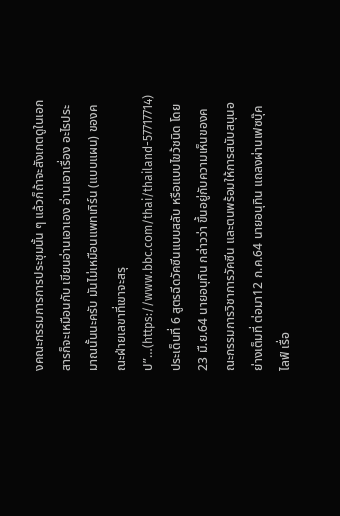งคณะกรรมการการประชุมนั้น ๆ แล้วก็ถ้าจะสังเกตดูในเอกสารก็จะเหมือนกับ เขียนอ่านเอาเอง อ่านเอาเรื่อง อะไรประมาณนั้นนะครับ มันไม่เหมือนแพทเทิร์น (แบบแผน) ของคณะฝ่ายเลขาที่เขาจะสรุป”…(https://www.bbc.com/thai/thailand-57717714)
ประเด็นที่ 6 สูตรฉีดวัคซีนแบบสลับ หรือแบบไขว้ชนิด โดย 23 มื.ย.64 นายอนุทิน กล่าวว่า ขึ้นอยู่กับความเห็นของคณะกรรมการวิชาการวัคซีน และตนพร้อมให้การสนับสนุนอย่างเต็มที่ ต่อมา12 ก.ค.64 นายอนุทิน แถลงผ่านเฟซบุ๊ค ไลฟ์ เรื่อ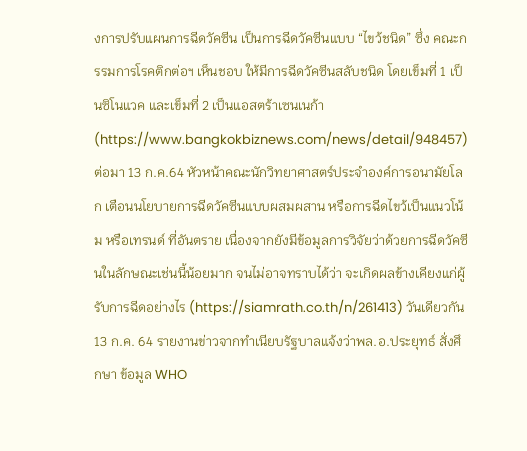งการปรับแผนการฉีดวัคซีน เป็นการฉีดวัคซีนแบบ “ไขว้ชนิด” ซึ่ง คณะกรรมการโรคติกต่อฯ เห็นชอบ ให้มีการฉีดวัคซีนสลับชนิด โดยเข็มที่ 1 เป็นซิโนแวค และเข็มที่ 2 เป็นแอสตร้าเซนเนก้า (https://www.bangkokbiznews.com/news/detail/948457)
ต่อมา 13 ก.ค.64 หัวหน้าคณะนักวิทยาศาสตร์ประจำองค์การอนามัยโลก เตือนนโยบายการฉีดวัคซีนแบบผสมผสาน หรือการฉีดไขว้เป็นแนวโน้ม หรือเทรนด์ ที่อันตราย เนื่องจากยังมีข้อมูลการวิจัยว่าด้วยการฉีดวัคซีนในลักษณะเช่นนี้น้อยมาก จนไม่อาจทราบได้ว่า จะเกิดผลข้างเคียงแก่ผู้รับการฉีดอย่างไร (https://siamrath.co.th/n/261413) วันเดียวกัน 13 ก.ค. 64 รายงานข่าวจากทำเนียบรัฐบาลแจ้งว่าพล.อ.ประยุทธ์ สั่งศึกษา ข้อมูล WHO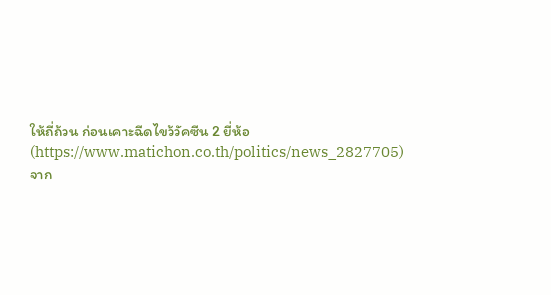ให้ถี่ถ้วน ก่อนเคาะฉีดไขว้วัคซีน 2 ยี่ห้อ (https://www.matichon.co.th/politics/news_2827705)
จาก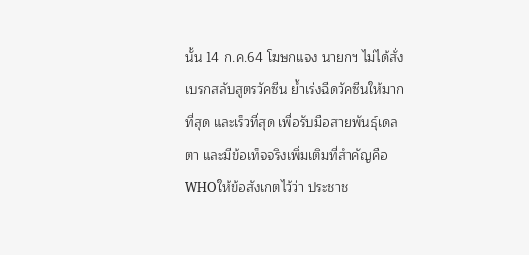นั้น 14 ก.ค.64 โฆษกแจง นายกฯ ไม่ได้สั่งเบรกสลับสูตรวัคซีน ย้ำเร่งฉีดวัคซีนให้มากที่สุด และเร็วที่สุด เพื่อรับมือสายพันธุ์เดลตา และมีข้อเท็จจริงเพิ่มเติมที่สำคัญคือ WHOให้ข้อสังเกตไว้ว่า ประชาช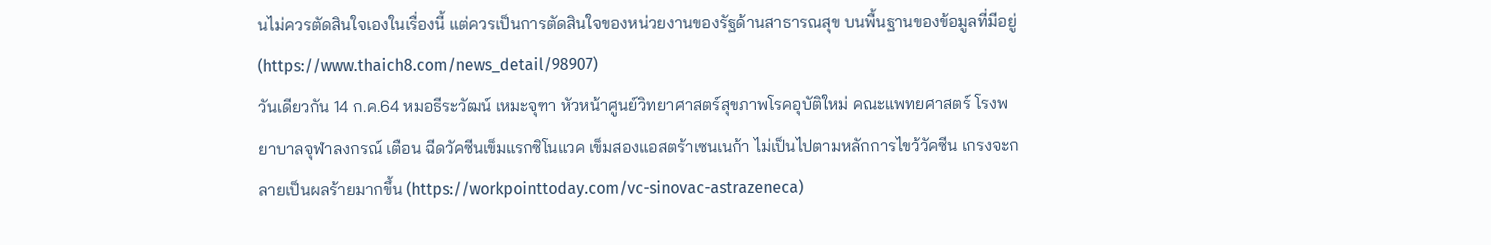นไม่ควรตัดสินใจเองในเรื่องนี้ แต่ควรเป็นการตัดสินใจของหน่วยงานของรัฐด้านสาธารณสุข บนพื้นฐานของข้อมูลที่มีอยู่ (https://www.thaich8.com/news_detail/98907)
วันเดียวกัน 14 ก.ค.64 หมอธีระวัฒน์ เหมะจุฑา หัวหน้าศูนย์วิทยาศาสตร์สุขภาพโรคอุบัติใหม่ คณะแพทยศาสตร์ โรงพยาบาลจุฬาลงกรณ์ เตือน ฉีดวัคซีนเข็มแรกซิโนแวค เข็มสองแอสตร้าเซนเนก้า ไม่เป็นไปตามหลักการไขว้วัคซีน เกรงจะกลายเป็นผลร้ายมากขึ้น (https://workpointtoday.com/vc-sinovac-astrazeneca)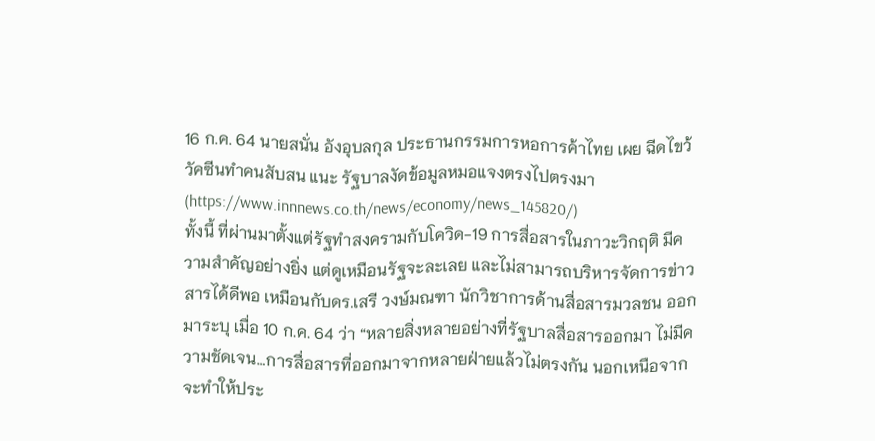16 ก.ค. 64 นายสนั่น อังอุบลกุล ประธานกรรมการหอการค้าไทย เผย ฉีดไขว้วัคซีนทำคนสับสน แนะ รัฐบาลงัดข้อมูลหมอแจงตรงไปตรงมา (https://www.innnews.co.th/news/economy/news_145820/)
ทั้งนี้ ที่ผ่านมาตั้งแต่รัฐทำสงครามกับโควิด-19 การสื่อสารในภาวะวิกฤติ มีความสำคัญอย่างยิ่ง แต่ดูเหมือนรัฐจะละเลย และไม่สามารถบริหารจัดการข่าวสารได้ดีพอ เหมือนกับดร.เสรี วงษ์มณฑา นักวิชาการด้านสื่อสารมวลชน ออกมาระบุ เมื่อ 10 ก.ค. 64 ว่า “หลายสิ่งหลายอย่างที่รัฐบาลสื่อสารออกมา ไม่มีความชัดเจน…การสื่อสารที่ออกมาจากหลายฝ่ายแล้วไม่ตรงกัน นอกเหนือจากจะทำให้ประ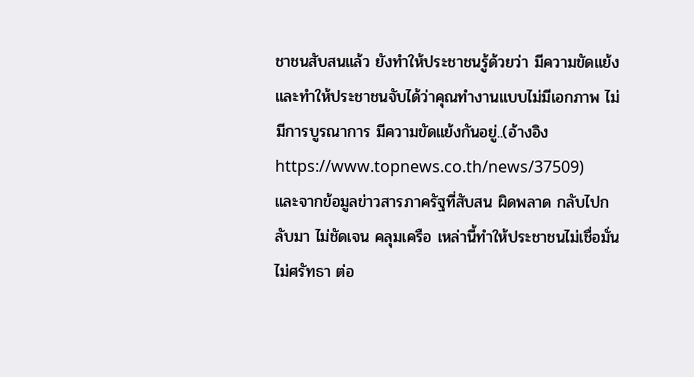ชาชนสับสนแล้ว ยังทำให้ประชาชนรู้ด้วยว่า มีความขัดแย้ง และทำให้ประชาชนจับได้ว่าคุณทำงานแบบไม่มีเอกภาพ ไม่มีการบูรณาการ มีความขัดแย้งกันอยู่..(อ้างอิง https://www.topnews.co.th/news/37509)
และจากข้อมูลข่าวสารภาครัฐที่สับสน ผิดพลาด กลับไปกลับมา ไม่ชัดเจน คลุมเครือ เหล่านี้ทำให้ประชาชนไม่เชื่อมั่น ไม่ศรัทธา ต่อ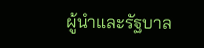ผู้นำและรัฐบาล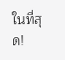ในที่สุด!